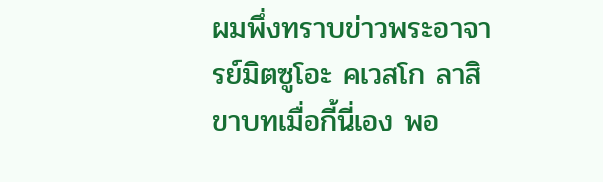ผมพึ่งทราบข่าวพระอาจารย์มิตซูโอะ คเวสโก ลาสิขาบทเมื่อกี้นี่เอง พอ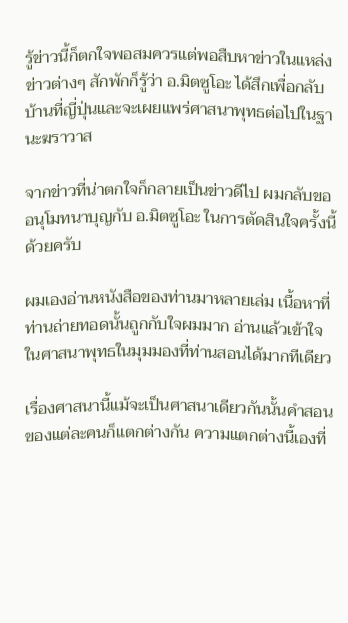รู้ข่าวนี้ก็ตกใจพอสมควรแต่พอสืบหาข่าวในแหล่งข่าวต่างๆ สักพักก็รู้ว่า อ.มิตซูโอะ ได้สึกเพื่อกลับบ้านที่ญี่ปุ่นและจะเผยแพร่ศาสนาพุทธต่อไปในฐานะฆราวาส

จากข่าวที่น่าตกใจก็กลายเป็นข่าวดีไป ผมกลับขออนุโมทนาบุญกับ อ.มิตซูโอะ ในการตัดสินใจครั้งนี้ด้วยครับ

ผมเองอ่านหนังสือของท่านมาหลายเล่ม เนื้อหาที่ท่านถ่ายทอดนั้นถูกกับใจผมมาก อ่านแล้วเข้าใจในศาสนาพุทธในมุมมองที่ท่านสอนได้มากทีเดียว

เรื่องศาสนานี้แม้จะเป็นศาสนาเดียวกันนั้นคำสอนของแต่ละคนก็แตกต่างกัน ความแตกต่างนี้เองที่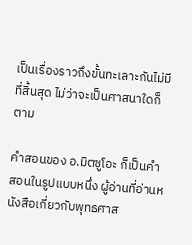เป็นเรื่องราวถึงขั้นทะเลาะกันไม่มีที่สิ้นสุด ไม่ว่าจะเป็นศาสนาใดก็ตาม

คำสอนของ อ.มิตซูโอะ ก็เป็นคำสอนในรูปแบบหนึ่ง ผู้อ่านที่อ่านหนังสือเกี่ยวกับพุทธศาส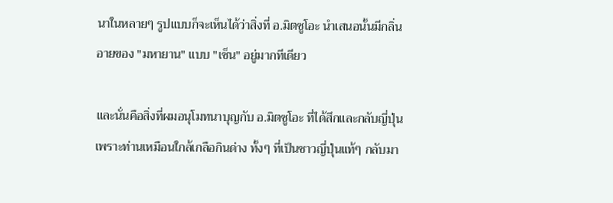นาในหลายๆ รูปแบบก็จะเห็นได้ว่าสิ่งที่ อ.มิตซูโอะ นำเสนอนั้นมีกลิ่นอายของ "มหายาน" แบบ "เซ็น" อยู่มากทีเดียว

และนั่นคือสิ่งที่ผมอนุโมทนาบุญกับ อ.มิตซูโอะ ที่ได้สึกและกลับญี่ปุ่น เพราะท่านเหมือนใกล้เกลือกินด่าง ทั้งๆ ที่เป็นชาวญี่ปุ่นแท้ๆ กลับมา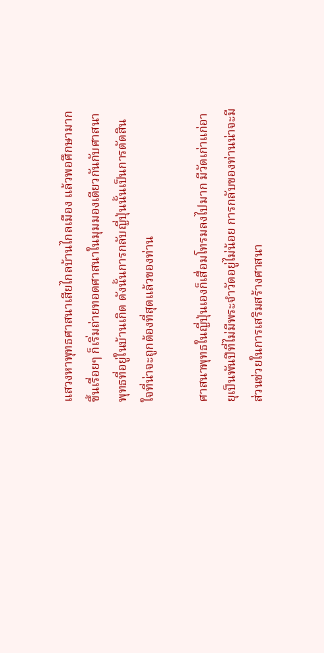แสวงหาพุทธศาสนาเสียไกลบ้านไกลเมือง แล้วพอศึกษามากขึ้นเรื่อยๆ ก็เริ่มถ่ายทอดศาสนาในมุมมองเดียวกันกับศาสนาพุทธที่อยู่ในบ้านเกิด ดังนั้นการกลับญี่ปุ่นนั้นเป็นการตัดสินใจที่น่าจะถูกต้องที่สุดแล้วของท่าน

ศาสนาพุทธในญี่ปุ่นเองก็เสื่อมโทรมลงไปมาก มีวัดเก่าแก่อายุเป็นพันปีที่ไม่มีพระจำวัดอยู่ไม่น้อย การกลับของท่านน่าจะมีส่วนช่วยในการเสริมสร้างศาสนา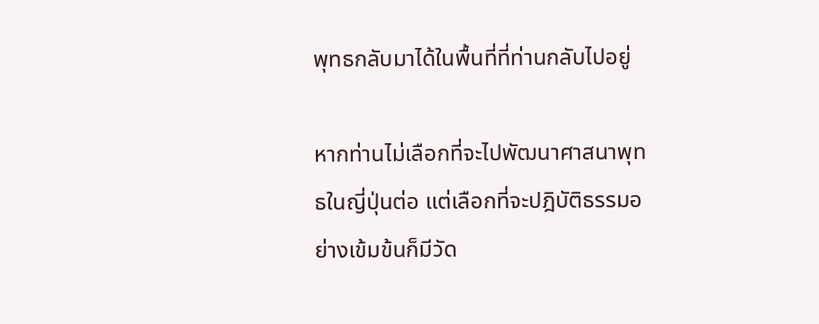พุทธกลับมาได้ในพื้นที่ที่ท่านกลับไปอยู่

หากท่านไม่เลือกที่จะไปพัฒนาศาสนาพุทธในญี่ปุ่นต่อ แต่เลือกที่จะปฎิบัติธรรมอย่างเข้มข้นก็มีวัด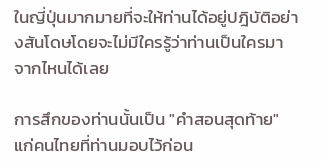ในญี่ปุ่นมากมายที่จะให้ท่านได้อยู่ปฎิบัติอย่างสันโดษโดยจะไม่มีใครรู้ว่าท่านเป็นใครมาจากไหนได้เลย

การสึกของท่านนั้นเป็น "คำสอนสุดท้าย" แก่คนไทยที่ท่านมอบไว้ก่อน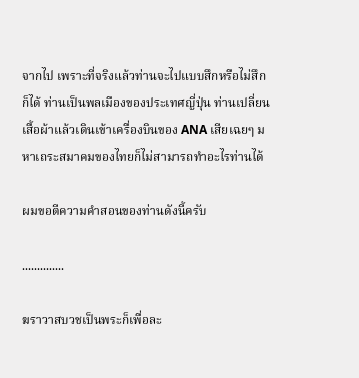จากไป เพราะที่จริงแล้วท่านจะไปแบบสึกหรือไม่สึกก็ได้ ท่านเป็นพลเมืองของประเทศญี่ปุ่น ท่านเปลี่ยนเสื้อผ้าแล้วเดินเข้าเครื่องบินของ ANA เสียเฉยๆ มหาเถระสมาคมของไทยก็ไม่สามารถทำอะไรท่านได้

ผมขอตีความคำสอนของท่านดังนี้ครับ

..............

ฆราวาสบวชเป็นพระก็เพื่อละ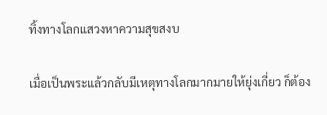ทิ้งทางโลกแสวงหาความสุขสงบ

เมื่อเป็นพระแล้วกลับมีเหตุทางโลกมากมายให้ยุ่งเกี่ยว ก็ต้อง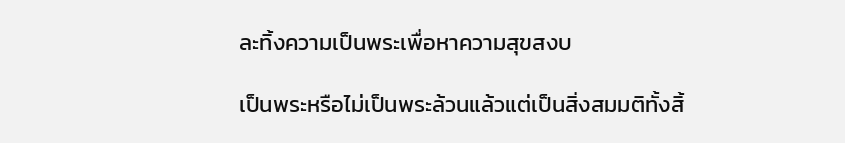ละทิ้งความเป็นพระเพื่อหาความสุขสงบ

เป็นพระหรือไม่เป็นพระล้วนแล้วแต่เป็นสิ่งสมมติทั้งสิ้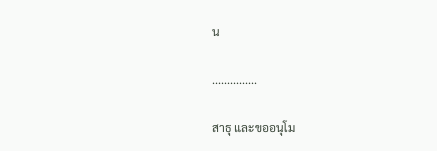น

...............

สาธุ และขออนุโม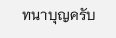ทนาบุญครับ